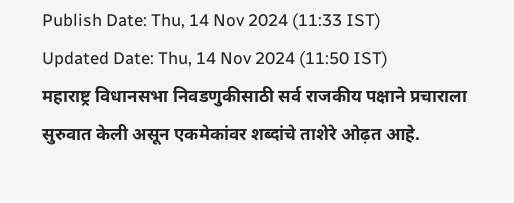Publish Date: Thu, 14 Nov 2024 (11:33 IST)
Updated Date: Thu, 14 Nov 2024 (11:50 IST)
महाराष्ट्र विधानसभा निवडणुकीसाठी सर्व राजकीय पक्षाने प्रचाराला सुरुवात केली असून एकमेकांवर शब्दांचे ताशेरे ओढ़त आहे.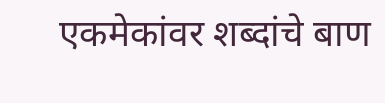एकमेकांवर शब्दांचे बाण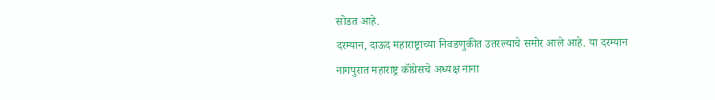सोडत आहे.
दरम्यान, दाऊद महाराष्ट्राच्या निवडणुकीत उतरल्याचे समोर आले आहे. या दरम्यान नागपुरात महाराष्ट्र कॉंग्रेसचे अध्यक्ष नाना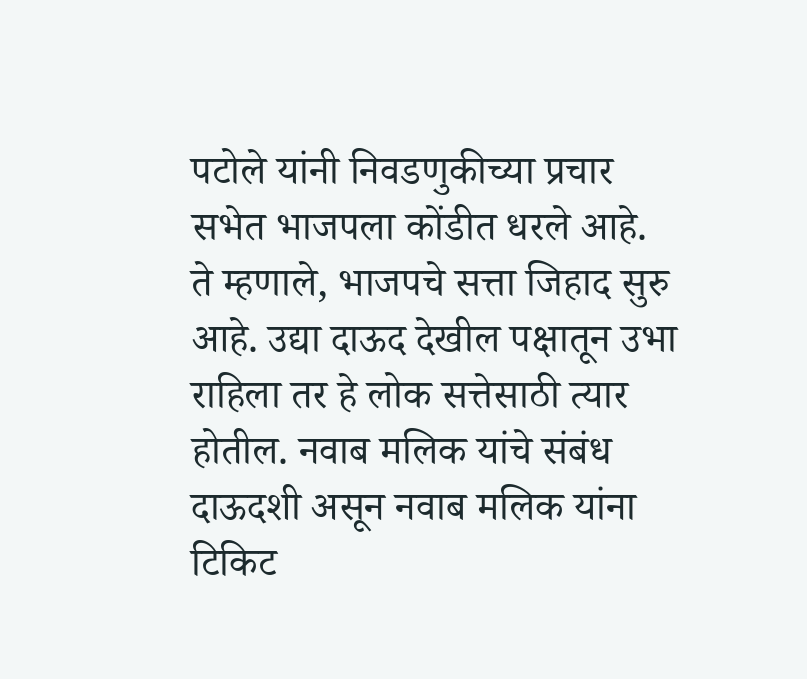पटोले यांनी निवडणुकीच्या प्रचार सभेत भाजपला कोंडीत धरले आहे.
ते म्हणाले, भाजपचे सत्ता जिहाद सुरु आहे. उद्या दाऊद देखील पक्षातून उभा राहिला तर हे लोक सत्तेसाठी त्यार होतील. नवाब मलिक यांचे संबंध दाऊदशी असून नवाब मलिक यांना टिकिट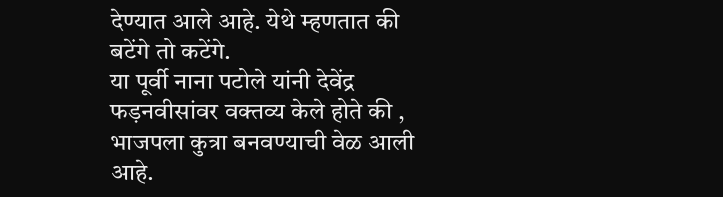देण्यात आले आहे. येथे म्हणतात की बटेंगे तो कटेंगे.
या पूर्वी नाना पटोले यांनी देवेंद्र फड़नवीसांवर वक्तव्य केले होते की , भाजपला कुत्रा बनवण्याची वेळ आली आहे.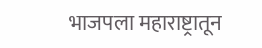भाजपला महाराष्ट्रातून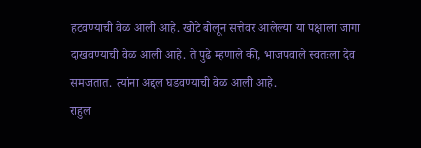हटवण्याची वेळ आली आहे. खोटे बोलून सत्तेवर आलेल्या या पक्षाला जागा दाखवण्याची वेळ आली आहे. ते पुढे म्हणाले की, भाजपवाले स्वतःला देव समजतात. त्यांना अद्दल घडवण्याची वेळ आली आहे.
राहुल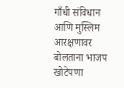गाँधी संविधान आणि मुस्लिम आरक्षणावर बोलताना भाजप खोटेपणा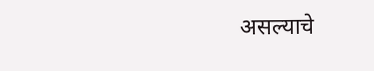असल्याचे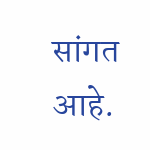सांगत आहे.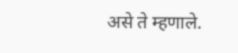असे ते म्हणाले.